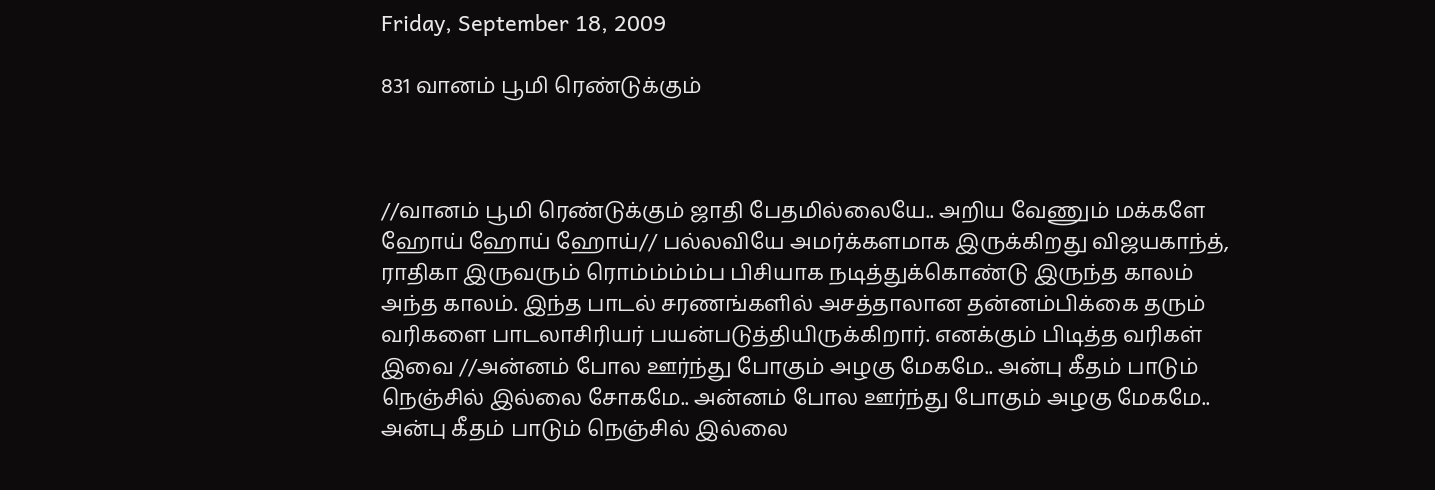Friday, September 18, 2009

831 வானம் பூமி ரெண்டுக்கும்



//வானம் பூமி ரெண்டுக்கும் ஜாதி பேதமில்லையே.. அறிய வேணும் மக்களே ஹோய் ஹோய் ஹோய்// பல்லவியே அமர்க்களமாக இருக்கிறது விஜயகாந்த், ராதிகா இருவரும் ரொம்ம்ம்ம்ப பிசியாக நடித்துக்கொண்டு இருந்த காலம் அந்த காலம். இந்த பாடல் சரணங்களில் அசத்தாலான தன்னம்பிக்கை தரும் வரிகளை பாடலாசிரியர் பயன்படுத்தியிருக்கிறார். எனக்கும் பிடித்த வரிகள் இவை //அன்னம் போல ஊர்ந்து போகும் அழகு மேகமே.. அன்பு கீதம் பாடும் நெஞ்சில் இல்லை சோகமே.. அன்னம் போல ஊர்ந்து போகும் அழகு மேகமே.. அன்பு கீதம் பாடும் நெஞ்சில் இல்லை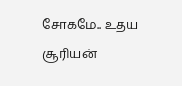சோகமே.. உதய சூரியன்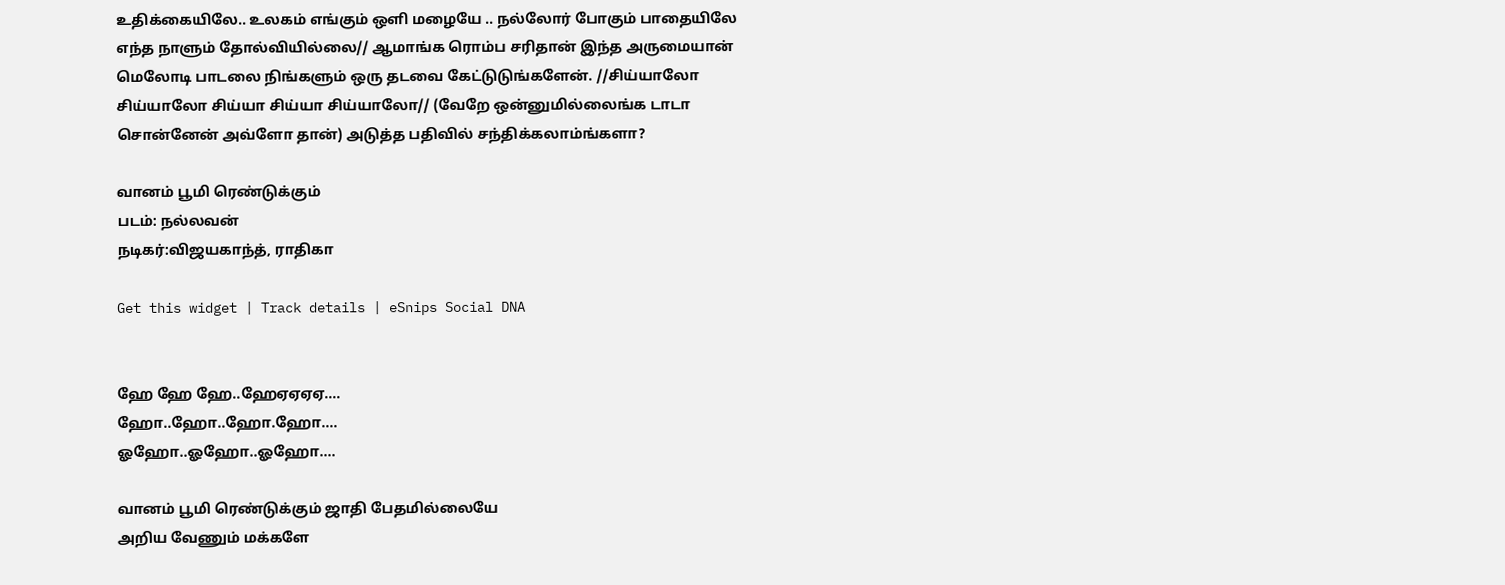உதிக்கையிலே.. உலகம் எங்கும் ஒளி மழையே .. நல்லோர் போகும் பாதையிலே
எந்த நாளும் தோல்வியில்லை// ஆமாங்க ரொம்ப சரிதான் இந்த அருமையான் மெலோடி பாடலை நிங்களும் ஒரு தடவை கேட்டுடுங்களேன். //சிய்யாலோ சிய்யாலோ சிய்யா சிய்யா சிய்யாலோ// (வேறே ஒன்னுமில்லைங்க டாடா சொன்னேன் அவ்ளோ தான்) அடுத்த பதிவில் சந்திக்கலாம்ங்களா?

வானம் பூமி ரெண்டுக்கும்
படம்: நல்லவன்
நடிகர்:விஜயகாந்த், ராதிகா

Get this widget | Track details | eSnips Social DNA


ஹே ஹே ஹே..ஹேஏஏஏஏ....
ஹோ..ஹோ..ஹோ.ஹோ....
ஓஹோ..ஓஹோ..ஓஹோ....

வானம் பூமி ரெண்டுக்கும் ஜாதி பேதமில்லையே
அறிய வேணும் மக்களே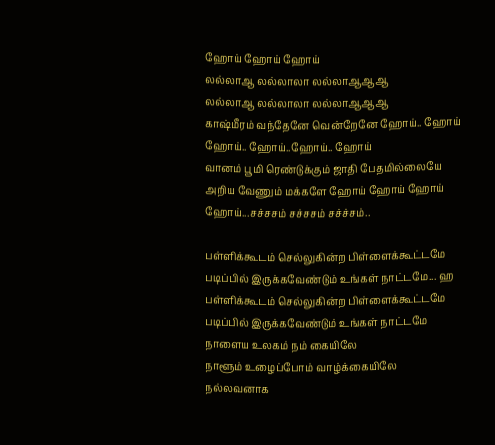ஹோய் ஹோய் ஹோய்
லல்லாஆ லல்லாலா லல்லாஆஆஆ
லல்லாஆ லல்லாலா லல்லாஆஆஆ
காஷ்மீரம் வந்தேனே வென்றேனே ஹோய்.. ஹோய்
ஹோய்.. ஹோய்..ஹோய்.. ஹோய்
வானம் பூமி ரெண்டுக்கும் ஜாதி பேதமில்லையே
அறிய வேணும் மக்களே ஹோய் ஹோய் ஹோய்
ஹோய்...சச்சசம் சச்சசம் சச்ச்சம்..

பள்ளிக்கூடம் செல்லுகின்ற பிள்ளைக்கூட்டமே
படிப்பில் இருக்கவேண்டும் உங்கள் நாட்டமே... ஹ
பள்ளிக்கூடம் செல்லுகின்ற பிள்ளைக்கூட்டமே
படிப்பில் இருக்கவேண்டும் உங்கள் நாட்டமே
நாளைய உலகம் நம் கையிலே
நாளூம் உழைப்போம் வாழ்க்கையிலே
நல்லவனாக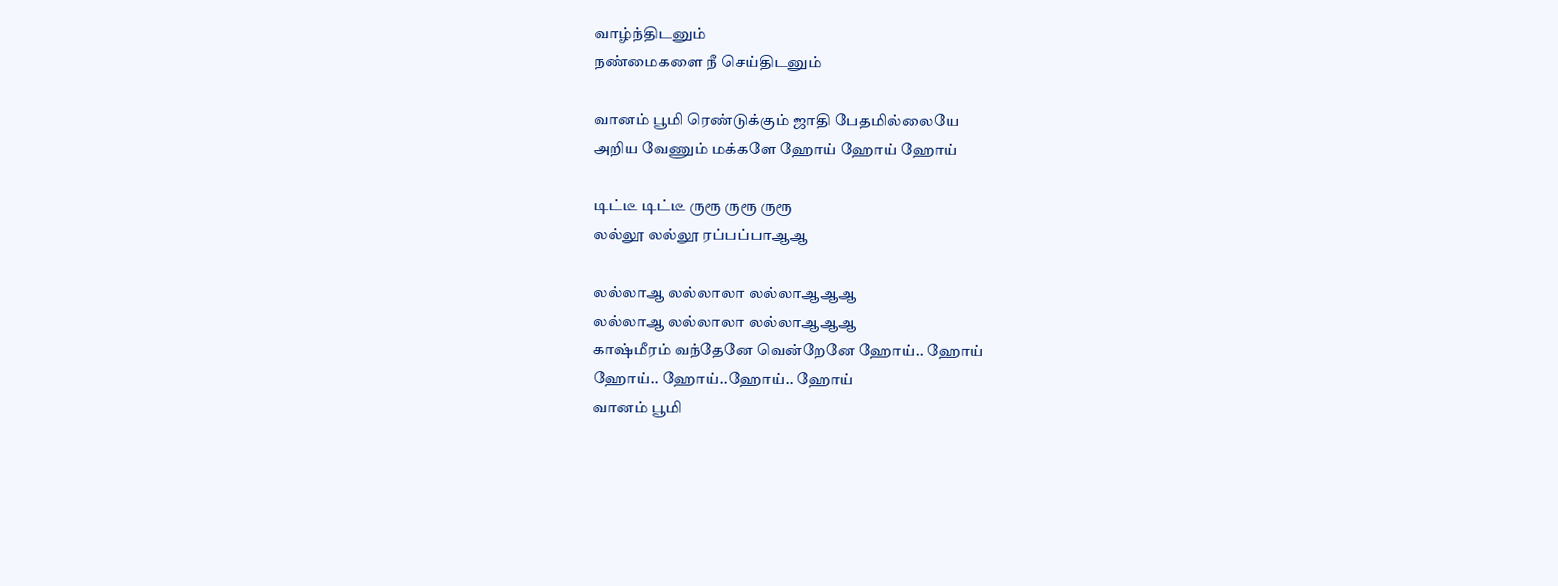வாழ்ந்திடனும்
நண்மைகளை நீ செய்திடனும்

வானம் பூமி ரெண்டுக்கும் ஜாதி பேதமில்லையே
அறிய வேணும் மக்களே ஹோய் ஹோய் ஹோய்

டிட்டீ டிட்டீ ருரூ ருரூ ருரூ
லல்லூ லல்லூ ரப்பப்பாஆஆ

லல்லாஆ லல்லாலா லல்லாஆஆஆ
லல்லாஆ லல்லாலா லல்லாஆஆஆ
காஷ்மீரம் வந்தேனே வென்றேனே ஹோய்.. ஹோய்
ஹோய்.. ஹோய்..ஹோய்.. ஹோய்
வானம் பூமி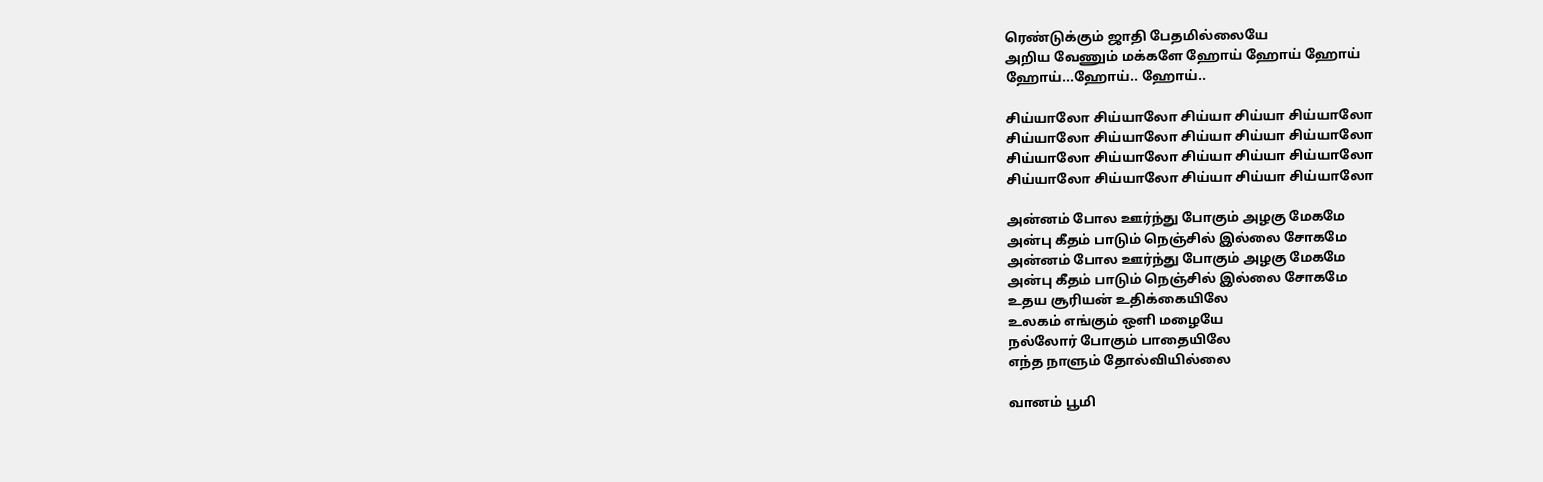ரெண்டுக்கும் ஜாதி பேதமில்லையே
அறிய வேணும் மக்களே ஹோய் ஹோய் ஹோய்
ஹோய்...ஹோய்.. ஹோய்..

சிய்யாலோ சிய்யாலோ சிய்யா சிய்யா சிய்யாலோ
சிய்யாலோ சிய்யாலோ சிய்யா சிய்யா சிய்யாலோ
சிய்யாலோ சிய்யாலோ சிய்யா சிய்யா சிய்யாலோ
சிய்யாலோ சிய்யாலோ சிய்யா சிய்யா சிய்யாலோ

அன்னம் போல ஊர்ந்து போகும் அழகு மேகமே
அன்பு கீதம் பாடும் நெஞ்சில் இல்லை சோகமே
அன்னம் போல ஊர்ந்து போகும் அழகு மேகமே
அன்பு கீதம் பாடும் நெஞ்சில் இல்லை சோகமே
உதய சூரியன் உதிக்கையிலே
உலகம் எங்கும் ஒளி மழையே
நல்லோர் போகும் பாதையிலே
எந்த நாளும் தோல்வியில்லை

வானம் பூமி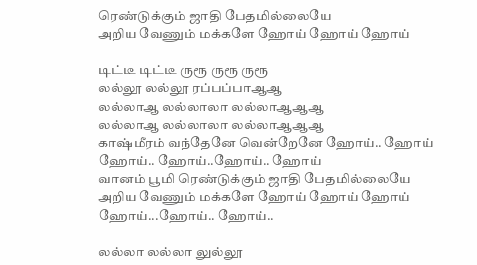ரெண்டுக்கும் ஜாதி பேதமில்லையே
அறிய வேணும் மக்களே ஹோய் ஹோய் ஹோய்

டிட்டீ டிட்டீ ருரூ ருரூ ருரூ
லல்லூ லல்லூ ரப்பப்பாஆஆ
லல்லாஆ லல்லாலா லல்லாஆஆஆ
லல்லாஆ லல்லாலா லல்லாஆஆஆ
காஷ்மீரம் வந்தேனே வென்றேனே ஹோய்.. ஹோய்
ஹோய்.. ஹோய்..ஹோய்.. ஹோய்
வானம் பூமி ரெண்டுக்கும் ஜாதி பேதமில்லையே
அறிய வேணும் மக்களே ஹோய் ஹோய் ஹோய்
ஹோய்...ஹோய்.. ஹோய்..

லல்லா லல்லா லுல்லூ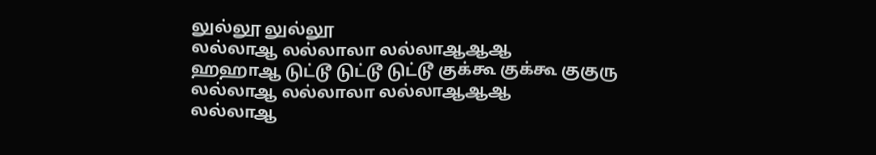லுல்லூ லுல்லூ
லல்லாஆ லல்லாலா லல்லாஆஆஆ
ஹஹாஆ டுட்டூ டுட்டூ டுட்டூ குக்கூ குக்கூ குகுரு
லல்லாஆ லல்லாலா லல்லாஆஆஆ
லல்லாஆ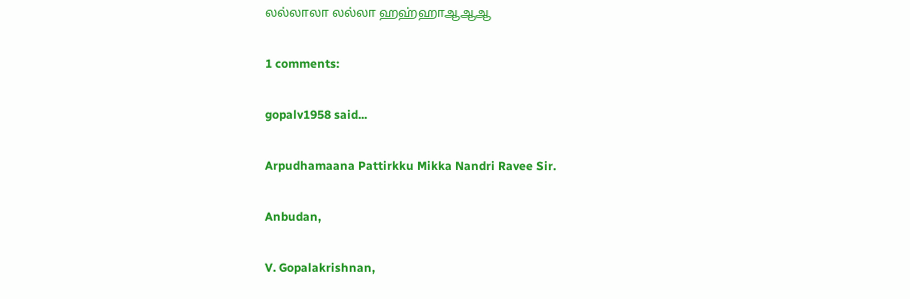லல்லாலா லல்லா ஹஹ்ஹாஆஆஆ

1 comments:

gopalv1958 said...

Arpudhamaana Pattirkku Mikka Nandri Ravee Sir.

Anbudan,

V. Gopalakrishnan,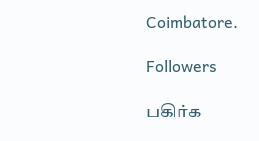Coimbatore.

Followers

பகிர்க